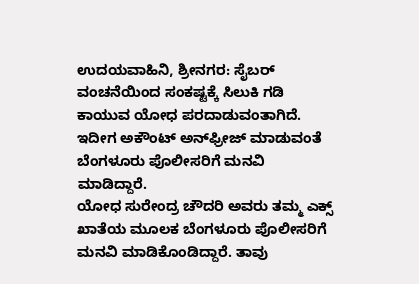ಉದಯವಾಹಿನಿ, ಶ್ರೀನಗರ: ಸೈಬರ್ ವಂಚನೆಯಿಂದ ಸಂಕಷ್ಟಕ್ಕೆ ಸಿಲುಕಿ ಗಡಿ ಕಾಯುವ ಯೋಧ ಪರದಾಡುವಂತಾಗಿದೆ. ಇದೀಗ ಅಕೌಂಟ್ ಅನ್‌ಫ್ರೀಜ್ ಮಾಡುವಂತೆ ಬೆಂಗಳೂರು ಪೊಲೀಸರಿಗೆ ಮನವಿ ಮಾಡಿದ್ದಾರೆ.
ಯೋಧ ಸುರೇಂದ್ರ ಚೌದರಿ ಅವರು ತಮ್ಮ ಎಕ್ಸ್ ಖಾತೆಯ ಮೂಲಕ ಬೆಂಗಳೂರು ಪೊಲೀಸರಿಗೆ ಮನವಿ ಮಾಡಿಕೊಂಡಿದ್ದಾರೆ. ತಾವು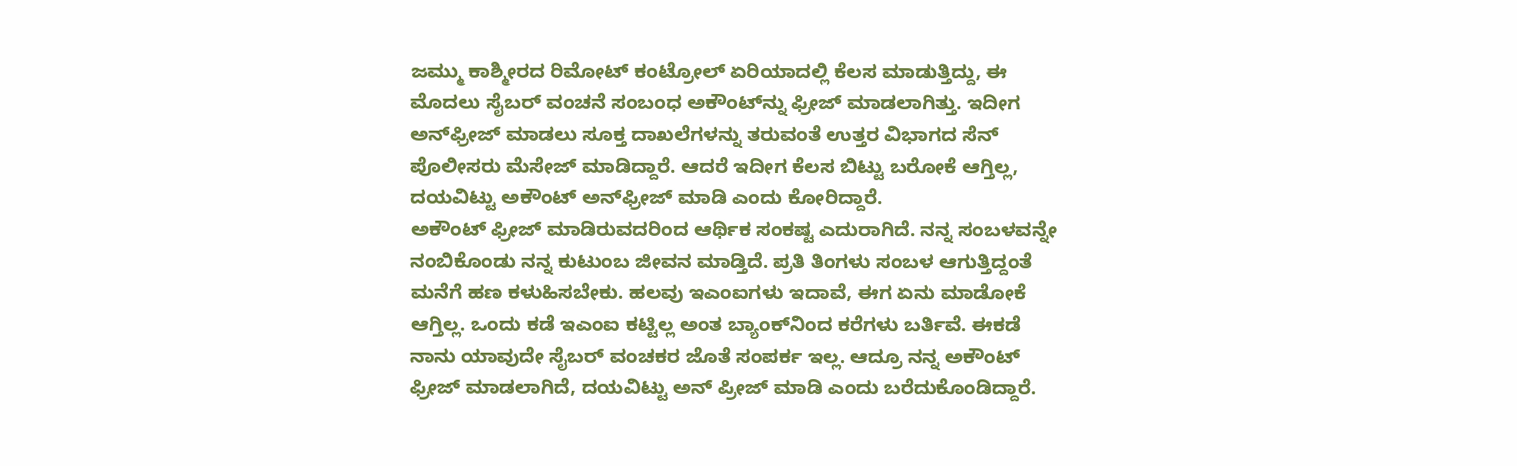ಜಮ್ಮು ಕಾಶ್ಮೀರದ ರಿಮೋಟ್ ಕಂಟ್ರೋಲ್ ಏರಿಯಾದಲ್ಲಿ ಕೆಲಸ ಮಾಡುತ್ತಿದ್ದು, ಈ ಮೊದಲು ಸೈಬರ್ ವಂಚನೆ ಸಂಬಂಧ ಅಕೌಂಟ್‌ನ್ನು ಫ್ರೀಜ್ ಮಾಡಲಾಗಿತ್ತು. ಇದೀಗ ಅನ್‌ಫ್ರೀಜ್ ಮಾಡಲು ಸೂಕ್ತ ದಾಖಲೆಗಳನ್ನು ತರುವಂತೆ ಉತ್ತರ ವಿಭಾಗದ ಸೆನ್ ಪೊಲೀಸರು ಮೆಸೇಜ್ ಮಾಡಿದ್ದಾರೆ. ಆದರೆ ಇದೀಗ ಕೆಲಸ ಬಿಟ್ಟು ಬರೋಕೆ ಆಗ್ತಿಲ್ಲ, ದಯವಿಟ್ಟು ಅಕೌಂಟ್ ಅನ್‌ಫ್ರೀಜ್ ಮಾಡಿ ಎಂದು ಕೋರಿದ್ದಾರೆ.
ಅಕೌಂಟ್ ಫ್ರೀಜ್ ಮಾಡಿರುವದರಿಂದ ಆರ್ಥಿಕ ಸಂಕಷ್ಟ ಎದುರಾಗಿದೆ. ನನ್ನ ಸಂಬಳವನ್ನೇ ನಂಬಿಕೊಂಡು ನನ್ನ ಕುಟುಂಬ ಜೀವನ ಮಾಡ್ತಿದೆ. ಪ್ರತಿ ತಿಂಗಳು ಸಂಬಳ ಆಗುತ್ತಿದ್ದಂತೆ ಮನೆಗೆ ಹಣ ಕಳುಹಿಸಬೇಕು. ಹಲವು ಇಎಂಐಗಳು ಇದಾವೆ, ಈಗ ಏನು ಮಾಡೋಕೆ ಆಗ್ತಿಲ್ಲ. ಒಂದು ಕಡೆ ಇಎಂಐ ಕಟ್ಟಿಲ್ಲ ಅಂತ ಬ್ಯಾಂಕ್‌ನಿಂದ ಕರೆಗಳು ಬರ್ತಿವೆ. ಈಕಡೆ ನಾನು ಯಾವುದೇ ಸೈಬರ್ ವಂಚಕರ ಜೊತೆ ಸಂಪರ್ಕ ಇಲ್ಲ. ಆದ್ರೂ ನನ್ನ ಅಕೌಂಟ್ ಫ್ರೀಜ್ ಮಾಡಲಾಗಿದೆ, ದಯವಿಟ್ಟು ಅನ್ ಪ್ರೀಜ್ ಮಾಡಿ ಎಂದು ಬರೆದುಕೊಂಡಿದ್ದಾರೆ.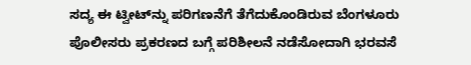ಸದ್ಯ ಈ ಟ್ವೀಟ್‌ನ್ನು ಪರಿಗಣನೆಗೆ ತೆಗೆದುಕೊಂಡಿರುವ ಬೆಂಗಳೂರು ಪೊಲೀಸರು ಪ್ರಕರಣದ ಬಗ್ಗೆ ಪರಿಶೀಲನೆ ನಡೆಸೋದಾಗಿ ಭರವಸೆ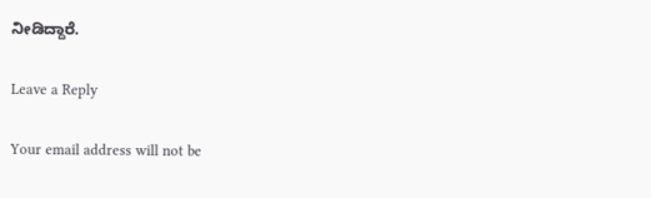ನೀಡಿದ್ದಾರೆ.

Leave a Reply

Your email address will not be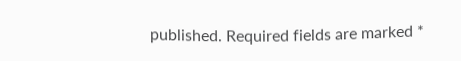published. Required fields are marked *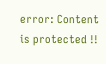error: Content is protected !!